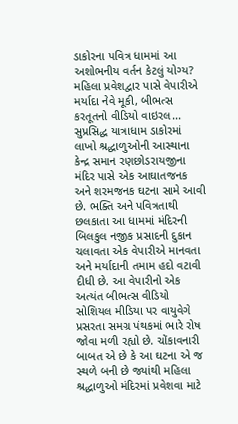ડાકોરના પવિત્ર ધામમાં આ અશોભનીય વર્તન કેટલું યોગ્ય? મહિલા પ્રવેશદ્વાર પાસે વેપારીએ મર્યાદા નેવે મૂકી, બીભત્સ કરતૂતનો વીડિયો વાઇરલ...
સુપ્રસિદ્ધ યાત્રાધામ ડાકોરમાં લાખો શ્રદ્ધાળુઓની આસ્થાના કેન્દ્ર સમાન રણછોડરાયજીના મંદિર પાસે એક આઘાતજનક અને શરમજનક ઘટના સામે આવી છે. ભક્તિ અને પવિત્રતાથી છલકાતા આ ધામમાં મંદિરની બિલકુલ નજીક પ્રસાદની દુકાન ચલાવતા એક વેપારીએ માનવતા અને મર્યાદાની તમામ હદો વટાવી દીધી છે. આ વેપારીનો એક અત્યંત બીભત્સ વીડિયો સોશિયલ મીડિયા પર વાયુવેગે પ્રસરતા સમગ્ર પંથકમાં ભારે રોષ જોવા મળી રહ્યો છે. ચોંકાવનારી બાબત એ છે કે આ ઘટના એ જ સ્થળે બની છે જ્યાંથી મહિલા શ્રદ્ધાળુઓ મંદિરમાં પ્રવેશવા માટે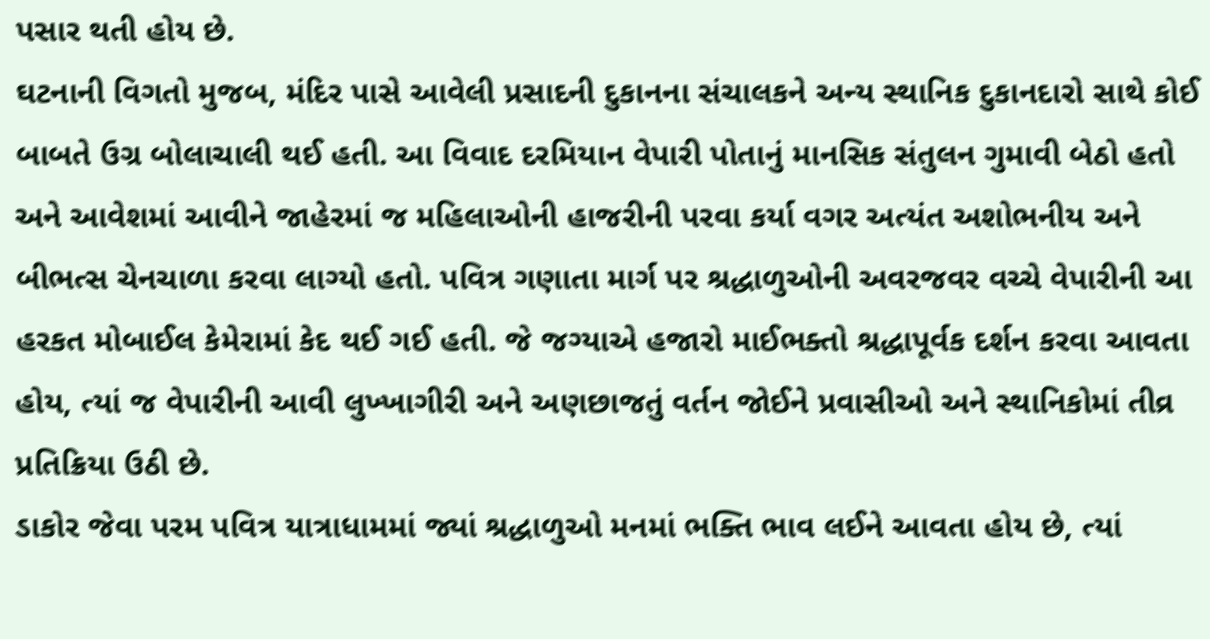પસાર થતી હોય છે.
ઘટનાની વિગતો મુજબ, મંદિર પાસે આવેલી પ્રસાદની દુકાનના સંચાલકને અન્ય સ્થાનિક દુકાનદારો સાથે કોઈ બાબતે ઉગ્ર બોલાચાલી થઈ હતી. આ વિવાદ દરમિયાન વેપારી પોતાનું માનસિક સંતુલન ગુમાવી બેઠો હતો અને આવેશમાં આવીને જાહેરમાં જ મહિલાઓની હાજરીની પરવા કર્યા વગર અત્યંત અશોભનીય અને બીભત્સ ચેનચાળા કરવા લાગ્યો હતો. પવિત્ર ગણાતા માર્ગ પર શ્રદ્ધાળુઓની અવરજવર વચ્ચે વેપારીની આ હરકત મોબાઈલ કેમેરામાં કેદ થઈ ગઈ હતી. જે જગ્યાએ હજારો માઈભક્તો શ્રદ્ધાપૂર્વક દર્શન કરવા આવતા હોય, ત્યાં જ વેપારીની આવી લુખ્ખાગીરી અને અણછાજતું વર્તન જોઈને પ્રવાસીઓ અને સ્થાનિકોમાં તીવ્ર પ્રતિક્રિયા ઉઠી છે.
ડાકોર જેવા પરમ પવિત્ર યાત્રાધામમાં જ્યાં શ્રદ્ધાળુઓ મનમાં ભક્તિ ભાવ લઈને આવતા હોય છે, ત્યાં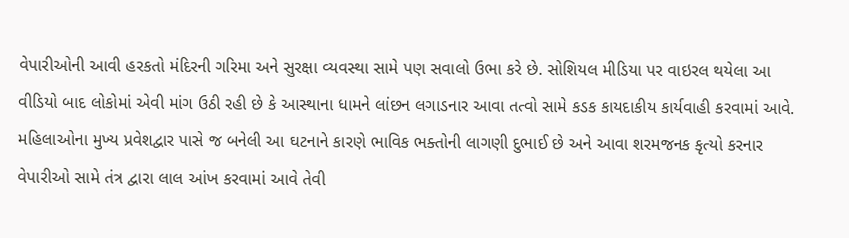વેપારીઓની આવી હરકતો મંદિરની ગરિમા અને સુરક્ષા વ્યવસ્થા સામે પણ સવાલો ઉભા કરે છે. સોશિયલ મીડિયા પર વાઇરલ થયેલા આ વીડિયો બાદ લોકોમાં એવી માંગ ઉઠી રહી છે કે આસ્થાના ધામને લાંછન લગાડનાર આવા તત્વો સામે કડક કાયદાકીય કાર્યવાહી કરવામાં આવે. મહિલાઓના મુખ્ય પ્રવેશદ્વાર પાસે જ બનેલી આ ઘટનાને કારણે ભાવિક ભક્તોની લાગણી દુભાઈ છે અને આવા શરમજનક કૃત્યો કરનાર વેપારીઓ સામે તંત્ર દ્વારા લાલ આંખ કરવામાં આવે તેવી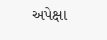અપેક્ષા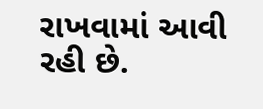રાખવામાં આવી રહી છે.